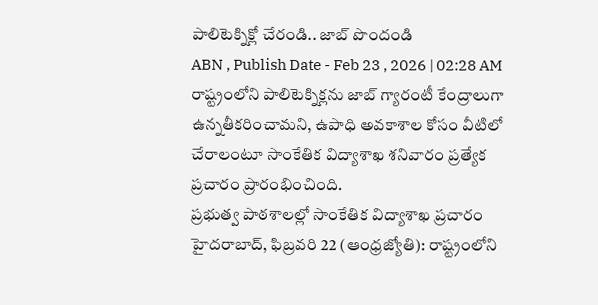పాలిటెక్నిక్లో చేరండి.. జాబ్ పొందండి
ABN , Publish Date - Feb 23 , 2026 | 02:28 AM
రాష్ట్రంలోని పాలిటెక్నిక్లను జాబ్ గ్యారంటీ కేంద్రాలుగా ఉన్నతీకరించామని, ఉపాధి అవకాశాల కోసం వీటిలో చేరాలంటూ సాంకేతిక విద్యాశాఖ శనివారం ప్రత్యేక ప్రచారం ప్రారంభించింది.
ప్రభుత్వ పాఠశాలల్లో సాంకేతిక విద్యాశాఖ ప్రచారం
హైదరాబాద్, ఫిబ్రవరి 22 (ఆంధ్రజ్యోతి): రాష్ట్రంలోని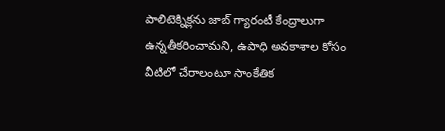పాలిటెక్నిక్లను జాబ్ గ్యారంటీ కేంద్రాలుగా ఉన్నతీకరించామని, ఉపాధి అవకాశాల కోసం వీటిలో చేరాలంటూ సాంకేతిక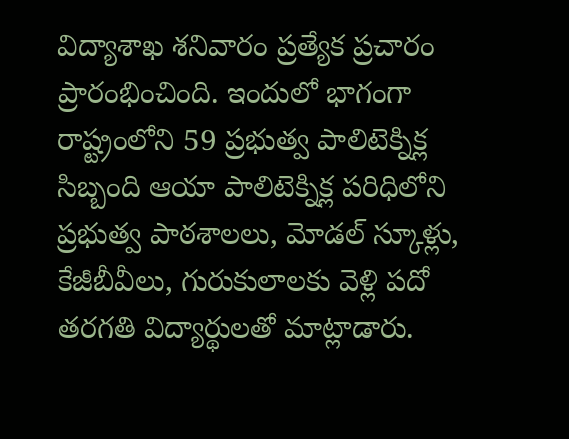విద్యాశాఖ శనివారం ప్రత్యేక ప్రచారం ప్రారంభించింది. ఇందులో భాగంగా రాష్ట్రంలోని 59 ప్రభుత్వ పాలిటెక్నిక్ల సిబ్బంది ఆయా పాలిటెక్నిక్ల పరిధిలోని ప్రభుత్వ పాఠశాలలు, మోడల్ స్కూళ్లు, కేజీబీవీలు, గురుకులాలకు వెళ్లి పదో తరగతి విద్యార్థులతో మాట్లాడారు.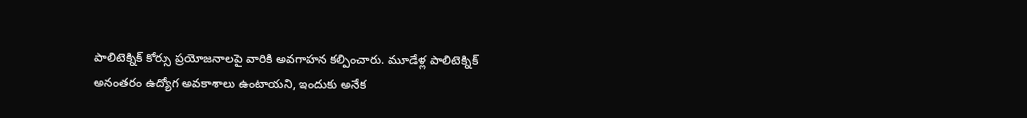పాలిటెక్నిక్ కోర్సు ప్రయోజనాలపై వారికి అవగాహన కల్పించారు. మూడేళ్ల పాలిటెక్నిక్ అనంతరం ఉద్యోగ అవకాశాలు ఉంటాయని, ఇందుకు అనేక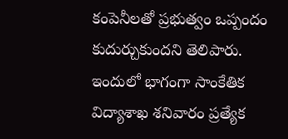కంపెనీలతో ప్రభుత్వం ఒప్పందం కుదుర్చుకుందని తెలిపారు. ఇందులో భాగంగా సాంకేతిక విద్యాశాఖ శనివారం ప్రత్యేక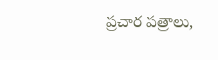ప్రచార పత్రాలు,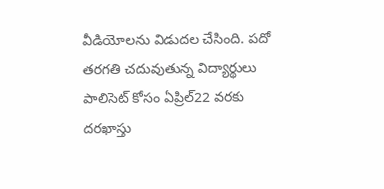వీడియోలను విడుదల చేసింది. పదో తరగతి చదువుతున్న విద్యార్థులు పాలిసెట్ కోసం ఏప్రిల్22 వరకు దరఖాస్తు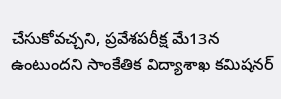చేసుకోవచ్చని, ప్రవేశపరీక్ష మే13న ఉంటుందని సాంకేతిక విద్యాశాఖ కమిషనర్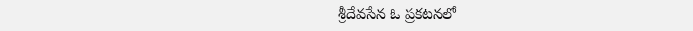శ్రీదేవసేన ఓ ప్రకటనలో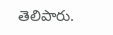తెలిపారు.